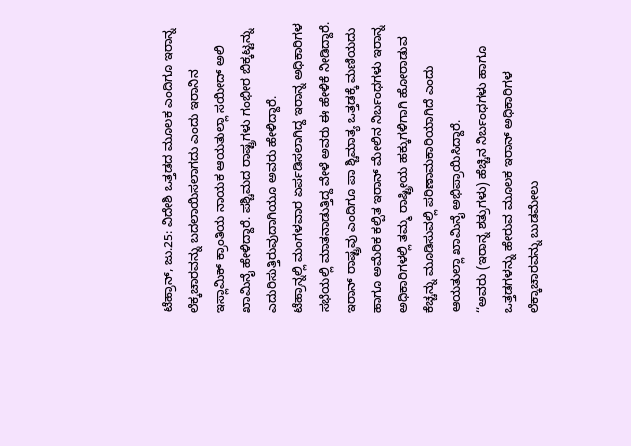ಟೆಹ್ರಾನ್, ಜು.25: ವಿದೇಶಿ ಒತ್ತಡದ ಮೂಲಕ ಎಂದಿಗೂ ಇರಾನ್ನ ಲೆಕ್ಕಚಾರವನ್ನು ಬದಲಾಯಿಸಲಾಗದು ಎಂದು ಇರಾನಿನ ಇಸ್ಲಾಮಿಕ್ ಕ್ರಾಂತಿಯ ನಾಯಕ ಆಯತುಲ್ಲಾ ಸಯೀದ್ ಅಲಿ ಖಾಮಿನೈ ಹೇಳಿದ್ದಾರೆ. ಪಶ್ಚಿಮದ ರಾಷ್ಟ್ರಗಳು ಗಂಭೀರ ಬಿಕ್ಕಟ್ಟನ್ನು ಎದುರಿಸುತ್ತಿರುವುದಾಗಿಯೂ ಅವರು ಹೇಳಿದ್ದಾರೆ.
ಟೆಹ್ರಾನ್ನಲ್ಲಿ ಮಂಗಳವಾರ ಏರ್ಪಡಿಸಲಾಗಿದ್ದ ಇರಾನ್ನ ಅಧಿಕಾರಿಗಳ ಸಭೆಯಲ್ಲಿ ಮಾತನಾಡುತ್ತಿದ್ದ ವೇಳೆ ಅವರು ಈ ಹೇಳಿಕೆ ನೀಡಿದ್ದಾರೆ. ಇರಾನ್ ರಾಷ್ಟ್ರವು ಎಂದಿಗೂ ಪಾ ಶ್ಚಿಮಾತ್ಯ ಒತ್ತಡಕ್ಕೆ ಮಣಿಯದು ಹಾಗೂ ಅಮೆರಿಕ ಕಲ್ಪಿತ ಇರಾನ್ ಮೇಲಿನ ನಿರ್ಬಂಧಗಳು ಇರಾನ್ನ ಅಧಿಕಾರಿಗಳಲ್ಲಿ ತಮ್ಮ ರಾಷ್ಟ್ರೀಯ ಹಕ್ಕುಗಳಿಗಾಗಿ ಹೋರಾಡುವ ಕೆಚ್ಚನ್ನು ಮೂಡಿಸುವಲ್ಲಿ ಪರಿಣಾಮಕಾರಿಯಾಗಿದೆ ಎಂದು ಆಯತುಲ್ಲಾ ಖಾಮಿನೈ ಅಭಿಪ್ರಾಯಿಸಿದ್ದಾರೆ.
‘‘ಅವರು (ಇರಾನ್ನ ಶತ್ರುಗಳು) ಹೆಚ್ಚಿನ ನಿರ್ಬಂಧಗಳು ಹಾಗೂ ಒತ್ತಡಗಳನ್ನು ಹೇರುವ ಮೂಲಕ ಇರಾನ್ ಅಧಿಕಾರಿಗಳ ಲೆಕ್ಕಾಚಾರವನ್ನು ಬುಡಮೇಲು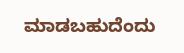ಮಾಡಬಹುದೆಂದು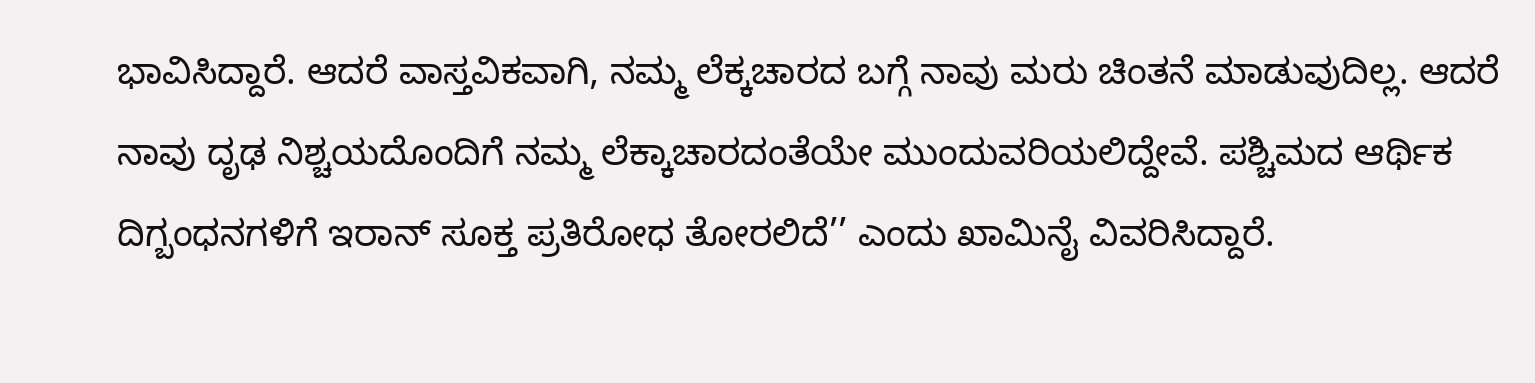ಭಾವಿಸಿದ್ದಾರೆ. ಆದರೆ ವಾಸ್ತವಿಕವಾಗಿ, ನಮ್ಮ ಲೆಕ್ಕಚಾರದ ಬಗ್ಗೆ ನಾವು ಮರು ಚಿಂತನೆ ಮಾಡುವುದಿಲ್ಲ. ಆದರೆ ನಾವು ದೃಢ ನಿಶ್ಚಯದೊಂದಿಗೆ ನಮ್ಮ ಲೆಕ್ಕಾಚಾರದಂತೆಯೇ ಮುಂದುವರಿಯಲಿದ್ದೇವೆ. ಪಶ್ಚಿಮದ ಆರ್ಥಿಕ ದಿಗ್ಬಂಧನಗಳಿಗೆ ಇರಾನ್ ಸೂಕ್ತ ಪ್ರತಿರೋಧ ತೋರಲಿದೆ’’ ಎಂದು ಖಾಮಿನೈ ವಿವರಿಸಿದ್ದಾರೆ.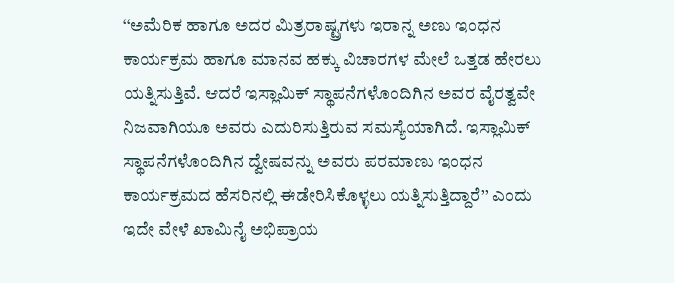‘‘ಅಮೆರಿಕ ಹಾಗೂ ಅದರ ಮಿತ್ರರಾಷ್ಟ್ರಗಳು ಇರಾನ್ನ ಅಣು ಇಂಧನ ಕಾರ್ಯಕ್ರಮ ಹಾಗೂ ಮಾನವ ಹಕ್ಕು ವಿಚಾರಗಳ ಮೇಲೆ ಒತ್ತಡ ಹೇರಲು ಯತ್ನಿಸುತ್ತಿವೆ. ಆದರೆ ಇಸ್ಲಾಮಿಕ್ ಸ್ಥಾಪನೆಗಳೊಂದಿಗಿನ ಅವರ ವೈರತ್ವವೇ ನಿಜವಾಗಿಯೂ ಅವರು ಎದುರಿಸುತ್ತಿರುವ ಸಮಸ್ಯೆಯಾಗಿದೆ. ಇಸ್ಲಾಮಿಕ್ ಸ್ಥಾಪನೆಗಳೊಂದಿಗಿನ ದ್ವೇಷವನ್ನು ಅವರು ಪರಮಾಣು ಇಂಧನ ಕಾರ್ಯಕ್ರಮದ ಹೆಸರಿನಲ್ಲಿ ಈಡೇರಿಸಿಕೊಳ್ಳಲು ಯತ್ನಿಸುತ್ತಿದ್ದಾರೆ’’ ಎಂದು ಇದೇ ವೇಳೆ ಖಾಮಿನೈ ಅಭಿಪ್ರಾಯ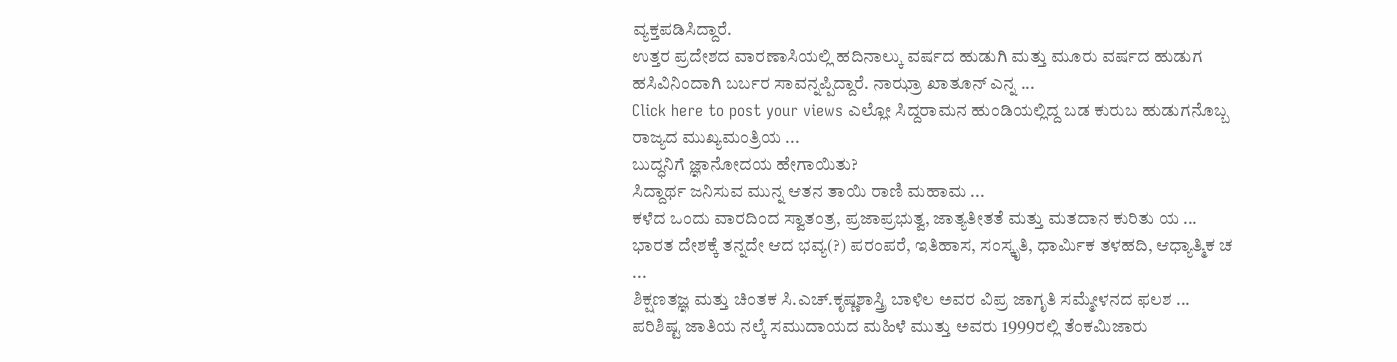ವ್ಯಕ್ತಪಡಿಸಿದ್ದಾರೆ.
ಉತ್ತರ ಪ್ರದೇಶದ ವಾರಣಾಸಿಯಲ್ಲಿ ಹದಿನಾಲ್ಕು ವರ್ಷದ ಹುಡುಗಿ ಮತ್ತು ಮೂರು ವರ್ಷದ ಹುಡುಗ ಹಸಿವಿನಿಂದಾಗಿ ಬರ್ಬರ ಸಾವನ್ನಪ್ಪಿದ್ದಾರೆ. ನಾಝ್ರಾ ಖಾತೂನ್ ಎನ್ನ ...
Click here to post your views ಎಲ್ಲೋ ಸಿದ್ದರಾಮನ ಹುಂಡಿಯಲ್ಲಿದ್ದ ಬಡ ಕುರುಬ ಹುಡುಗನೊಬ್ಬ ರಾಜ್ಯದ ಮುಖ್ಯಮಂತ್ರಿಯ ...
ಬುದ್ಧನಿಗೆ ಜ್ಞಾನೋದಯ ಹೇಗಾಯಿತು?
ಸಿದ್ದಾರ್ಥ ಜನಿಸುವ ಮುನ್ನ ಆತನ ತಾಯಿ ರಾಣಿ ಮಹಾಮ ...
ಕಳೆದ ಒಂದು ವಾರದಿಂದ ಸ್ವಾತಂತ್ರ, ಪ್ರಜಾಪ್ರಭುತ್ವ, ಜಾತ್ಯತೀತತೆ ಮತ್ತು ಮತದಾನ ಕುರಿತು ಯ ...
ಭಾರತ ದೇಶಕ್ಕೆ ತನ್ನದೇ ಆದ ಭವ್ಯ(?) ಪರಂಪರೆ, ಇತಿಹಾಸ, ಸಂಸ್ಕೃತಿ, ಧಾರ್ಮಿಕ ತಳಹದಿ, ಆಧ್ಯಾತ್ಮಿಕ ಚ ...
ಶಿಕ್ಷಣತಜ್ಞ ಮತ್ತು ಚಿಂತಕ ಸಿ.ಎಚ್.ಕೃಷ್ಣಶಾಸ್ತ್ರಿ ಬಾಳಿಲ ಅವರ ವಿಪ್ರ ಜಾಗೃತಿ ಸಮ್ಮೇಳನದ ಫಲಶ ...
ಪರಿಶಿಷ್ಟ ಜಾತಿಯ ನಲ್ಕೆ ಸಮುದಾಯದ ಮಹಿಳೆ ಮುತ್ತು ಅವರು 1999ರಲ್ಲಿ ತೆಂಕಮಿಜಾರು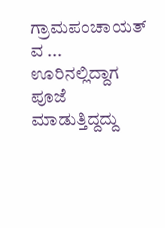ಗ್ರಾಮಪಂಚಾಯತ್ ವ ...
ಊರಿನಲ್ಲಿದ್ದಾಗ ಪೂಜೆ ಮಾಡುತ್ತಿದ್ದದ್ದು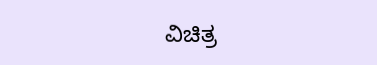ವಿಚಿತ್ರ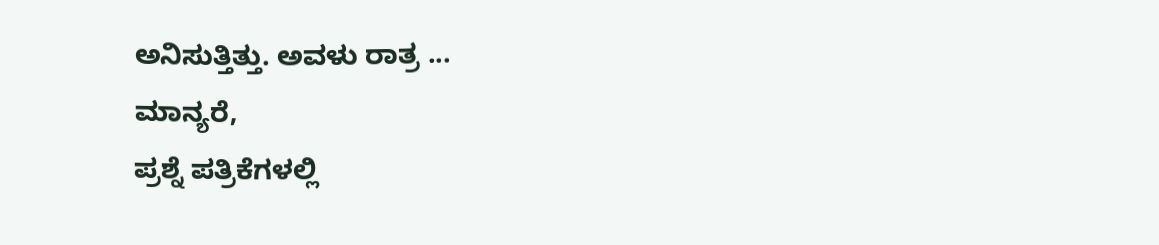ಅನಿಸುತ್ತಿತ್ತು. ಅವಳು ರಾತ್ರ ...
ಮಾನ್ಯರೆ,
ಪ್ರಶ್ನೆ ಪತ್ರಿಕೆಗಳಲ್ಲಿ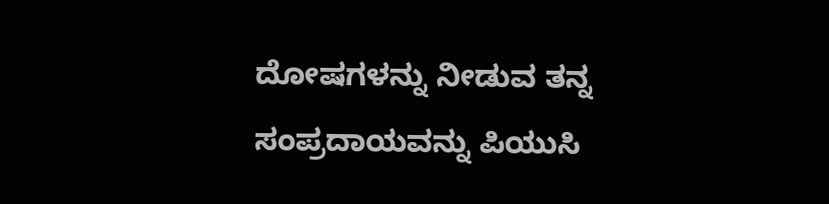ದೋಷಗಳನ್ನು ನೀಡುವ ತನ್ನ ಸಂಪ್ರದಾಯವನ್ನು ಪಿಯುಸಿ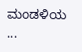ಮಂಡಳಿಯ ...